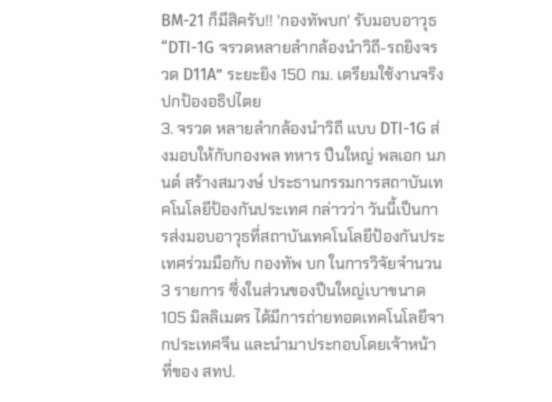BM-21 ก็มีสิครับ!! 'กองทัพบก' รับมอบอาวุธ “DTI-1G จรวดหลายลำกล้องนำวิถี-รถยิงจรวด D11A” ระยะยิง 150 กม. เตรียมใช้งานจริงปกป้องอธิปไตย
3. จรวด หลายลำกล้องนำวิถี แบบ DTI-1G ส่งมอบให้กับกองพล ทหาร ปืนใหญ่ พลเอก นภนต์ สร้างสมวงษ์ ประธานกรรมการสถาบันเทคโนโลยีป้องกันประเทศ กล่าวว่า วันนี้เป็นการส่งมอบอาวุธที่สถาบันเทคโนโลยีป้องกันประเทศร่วมมือกับ กองทัพ บก ในการวิจัยจำนวน 3 รายการ ซึ่งในส่วนของปืนใหญ่เบาขนาด 105 มิลลิเมตร ได้มีการถ่ายทอดเทคโนโลยีจากประเทศจีน และนำมาประกอบโดยเจ้าหน้าที่ของ สทป.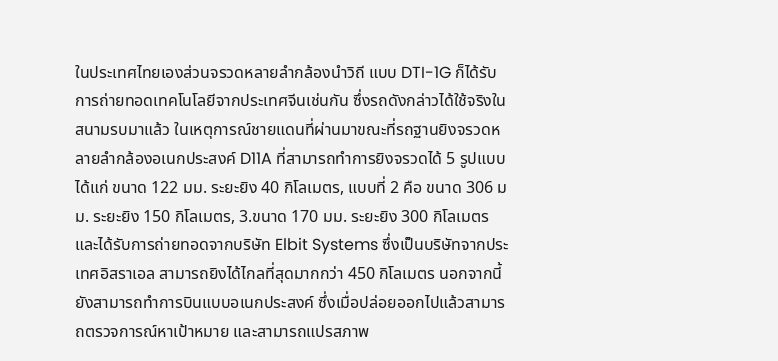ในประเทศไทยเองส่วนจรวดหลายลำกล้องนำวิถี แบบ DTI-1G ก็ได้รับการถ่ายทอดเทคโนโลยีจากประเทศจีนเช่นกัน ซึ่งรถดังกล่าวได้ใช้จริงในสนามรบมาแล้ว ในเหตุการณ์ชายแดนที่ผ่านมาขณะที่รถฐานยิงจรวดหลายลำกล้องอเนกประสงค์ D11A ที่สามารถทำการยิงจรวดได้ 5 รูปแบบ ได้แก่ ขนาด 122 มม. ระยะยิง 40 กิโลเมตร, แบบที่ 2 คือ ขนาด 306 มม. ระยะยิง 150 กิโลเมตร, 3.ขนาด 170 มม. ระยะยิง 300 กิโลเมตร และได้รับการถ่ายทอดจากบริษัท Elbit Systems ซึ่งเป็นบริษัทจากประเทศอิสราเอล สามารถยิงได้ไกลที่สุดมากกว่า 450 กิโลเมตร นอกจากนี้ยังสามารถทำการบินแบบอเนกประสงค์ ซึ่งเมื่อปล่อยออกไปแล้วสามารถตรวจการณ์หาเป้าหมาย และสามารถแปรสภาพ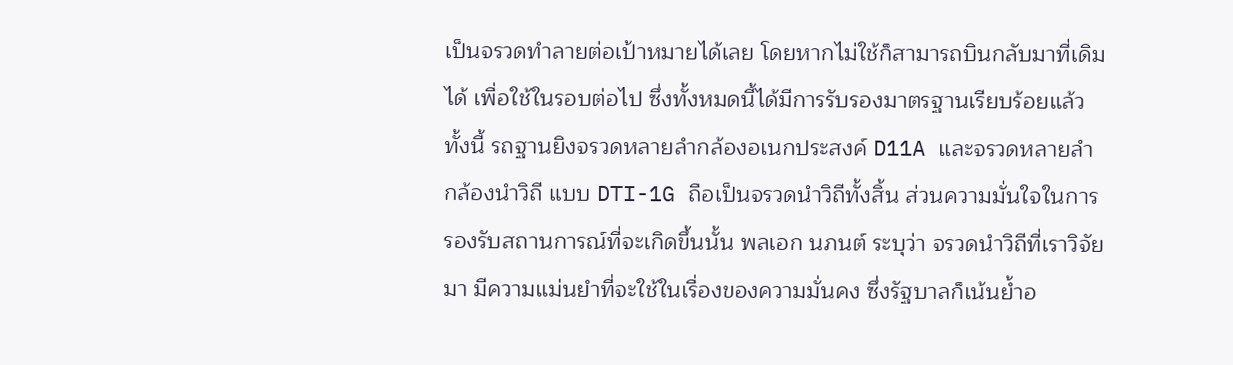เป็นจรวดทำลายต่อเป้าหมายได้เลย โดยหากไม่ใช้ก็สามารถบินกลับมาที่เดิมได้ เพื่อใช้ในรอบต่อไป ซึ่งทั้งหมดนี้ได้มีการรับรองมาตรฐานเรียบร้อยแล้วทั้งนี้ รถฐานยิงจรวดหลายลำกล้องอเนกประสงค์ D11A และจรวดหลายลำกล้องนำวิถี แบบ DTI-1G ถือเป็นจรวดนำวิถีทั้งสิ้น ส่วนความมั่นใจในการรองรับสถานการณ์ที่จะเกิดขึ้นนั้น พลเอก นภนต์ ระบุว่า จรวดนำวิถีที่เราวิจัยมา มีความแม่นยำที่จะใช้ในเรื่องของความมั่นคง ซึ่งรัฐบาลก็เน้นย้ำอ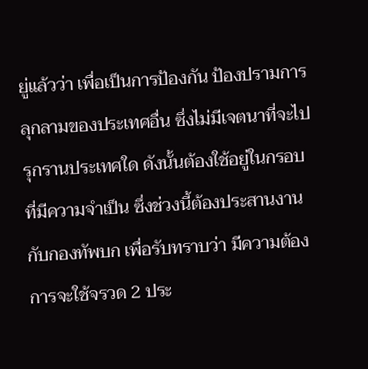ยู่แล้วว่า เพื่อเป็นการป้องกัน ป้องปรามการลุกลามของประเทศอื่น ซึ่งไม่มีเจตนาที่จะไปรุกรานประเทศใด ดังนั้นต้องใช้อยู่ในกรอบที่มีความจำเป็น ซึ่งช่วงนี้ต้องประสานงานกับกองทัพบก เพื่อรับทราบว่า มีความต้องการจะใช้จรวด 2 ประ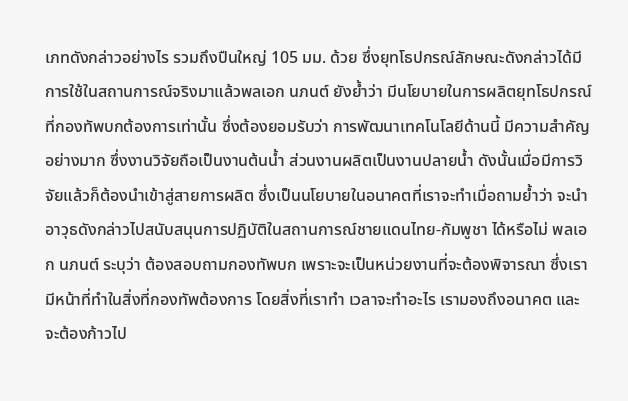เภทดังกล่าวอย่างไร รวมถึงปืนใหญ่ 105 มม. ด้วย ซึ่งยุทโธปกรณ์ลักษณะดังกล่าวได้มีการใช้ในสถานการณ์จริงมาแล้วพลเอก นภนต์ ยังย้ำว่า มีนโยบายในการผลิตยุทโธปกรณ์ ที่กองทัพบกต้องการเท่านั้น ซึ่งต้องยอมรับว่า การพัฒนาเทคโนโลยีด้านนี้ มีความสำคัญอย่างมาก ซึ่งงานวิจัยถือเป็นงานต้นน้ำ ส่วนงานผลิตเป็นงานปลายน้ำ ดังนั้นเมื่อมีการวิจัยแล้วก็ต้องนำเข้าสู่สายการผลิต ซึ่งเป็นนโยบายในอนาคตที่เราจะทำเมื่อถามย้ำว่า จะนำอาวุธดังกล่าวไปสนับสนุนการปฏิบัติในสถานการณ์ชายแดนไทย-กัมพูชา ได้หรือไม่ พลเอก นภนต์ ระบุว่า ต้องสอบถามกองทัพบก เพราะจะเป็นหน่วยงานที่จะต้องพิจารณา ซึ่งเรามีหน้าที่ทำในสิ่งที่กองทัพต้องการ โดยสิ่งที่เราทำ เวลาจะทำอะไร เรามองถึงอนาคต และจะต้องก้าวไป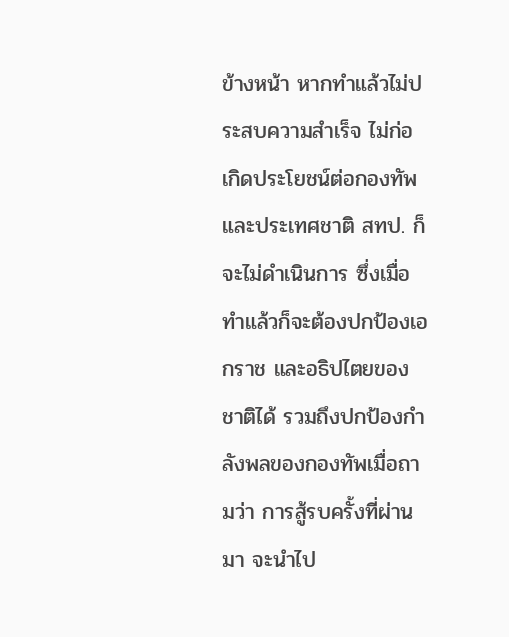ข้างหน้า หากทำแล้วไม่ประสบความสำเร็จ ไม่ก่อเกิดประโยชน์ต่อกองทัพ และประเทศชาติ สทป. ก็จะไม่ดำเนินการ ซึ่งเมื่อทำแล้วก็จะต้องปกป้องเอกราช และอธิปไตยของชาติได้ รวมถึงปกป้องกำลังพลของกองทัพเมื่อถามว่า การสู้รบครั้งที่ผ่านมา จะนำไป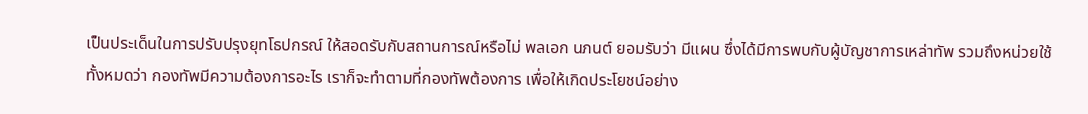เป็นประเด็นในการปรับปรุงยุทโธปกรณ์ ให้สอดรับกับสถานการณ์หรือไม่ พลเอก นภนต์ ยอมรับว่า มีแผน ซึ่งได้มีการพบกับผู้บัญชาการเหล่าทัพ รวมถึงหน่วยใช้ทั้งหมดว่า กองทัพมีความต้องการอะไร เราก็จะทำตามที่กองทัพต้องการ เพื่อให้เกิดประโยชน์อย่าง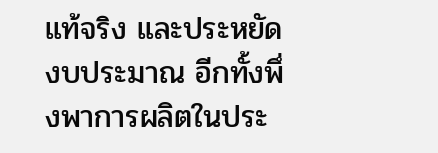แท้จริง และประหยัดงบประมาณ อีกทั้งพึ่งพาการผลิตในประ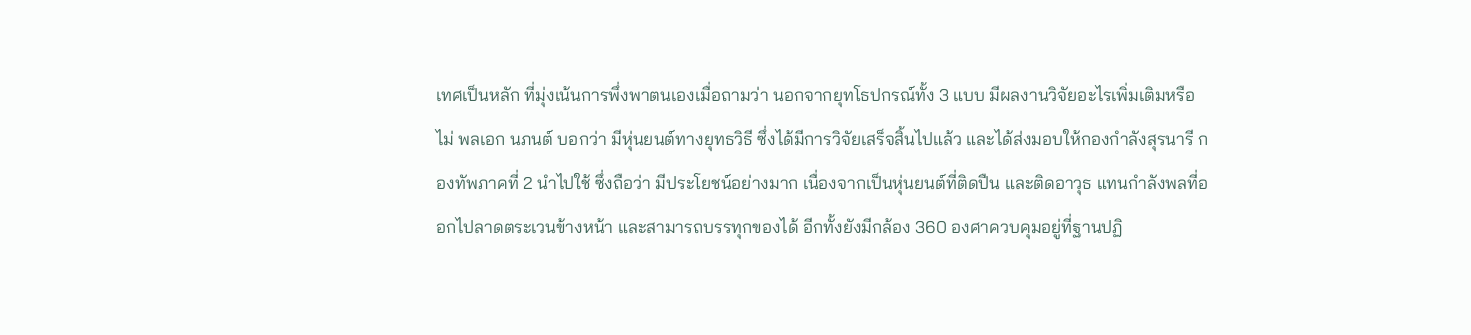เทศเป็นหลัก ที่มุ่งเน้นการพึ่งพาตนเองเมื่อถามว่า นอกจากยุทโธปกรณ์ทั้ง 3 แบบ มีผลงานวิจัยอะไรเพิ่มเติมหรือไม่ พลเอก นภนต์ บอกว่า มีหุ่นยนต์ทางยุทธวิธี ซึ่งได้มีการวิจัยเสร็จสิ้นไปแล้ว และได้ส่งมอบให้กองกำลังสุรนารี กองทัพภาคที่ 2 นำไปใช้ ซึ่งถือว่า มีประโยชน์อย่างมาก เนื่องจากเป็นหุ่นยนต์ที่ติดปืน และติดอาวุธ แทนกำลังพลที่ออกไปลาดตระเวนข้างหน้า และสามารถบรรทุกของได้ อีกทั้งยังมีกล้อง 360 องศาควบคุมอยู่ที่ฐานปฏิ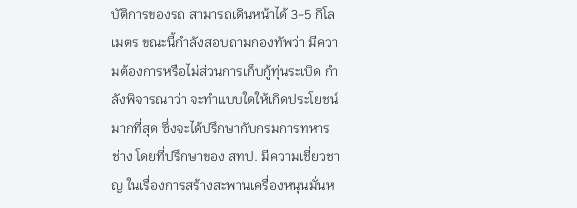บัติการของรถ สามารถเดินหน้าได้ 3-5 กิโลเมตร ขณะนี้กำลังสอบถามกองทัพว่า มีความต้องการหรือไม่ส่วนการเก็บกู้ทุ่นระเบิด กำลังพิจารณาว่า จะทำแบบใดให้เกิดประโยชน์มากที่สุด ซึ่งจะได้ปรึกษากับกรมการทหารช่าง โดยที่ปรึกษาของ สทป. มีความเชี่ยวชาญ ในเรื่องการสร้างสะพานเครื่องหนุนมั่นห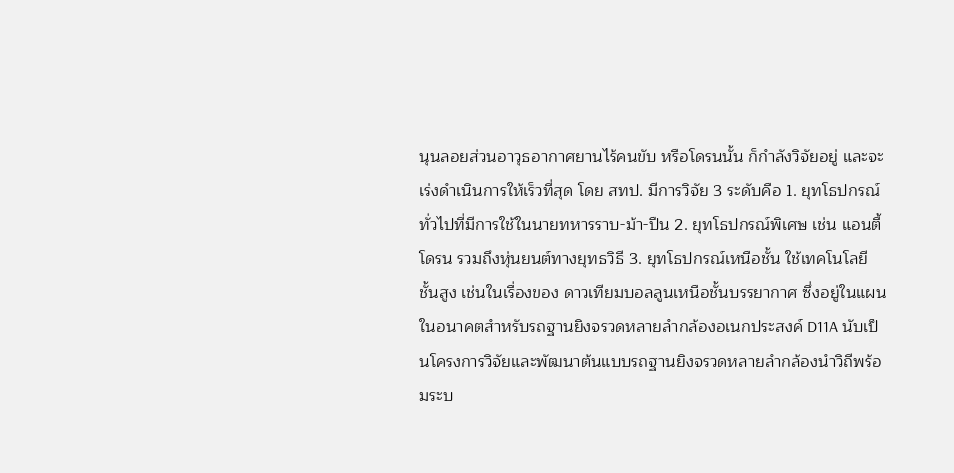นุนลอยส่วนอาวุธอากาศยานไร้คนขับ หรือโดรนนั้น ก็กำลังวิจัยอยู่ และจะเร่งดำเนินการให้เร็วที่สุด โดย สทป. มีการวิจัย 3 ระดับคือ 1. ยุทโธปกรณ์ทั่วไปที่มีการใช้ในนายทหารราบ-ม้า-ปืน 2. ยุทโธปกรณ์พิเศษ เช่น แอนตี้โดรน รวมถึงหุ่นยนต์ทางยุทธวิธี 3. ยุทโธปกรณ์เหนือชั้น ใช้เทคโนโลยีชั้นสูง เช่นในเรื่องของ ดาวเทียมบอลลูนเหนือชั้นบรรยากาศ ซึ่งอยู่ในแผนในอนาคตสำหรับรถฐานยิงจรวดหลายลำกล้องอเนกประสงค์ D11A นับเป็นโครงการวิจัยและพัฒนาต้นแบบรถฐานยิงจรวดหลายลำกล้องนำวิถีพร้อมระบ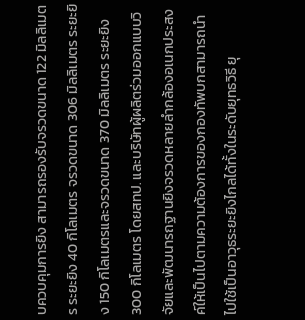บควบคุมการยิง สามารถรองรับจรวดขนาด 122 มิลลิเมตร ระยะยิง 40 กิโลเมตร จรวดขนาด 306 มิลลิเมตร ระยะยิง 150 กิโลเมตรและจรวดขนาด 370 มิลลิเมตร ระยะยิง 300 กิโลเมตร โดยสทป. และบริษัทผู้ผลิตร่วมออกแบบวิจัยและพัฒนารถฐานยิงจรวดหลายลำกล้องอเนกประสงค์ให้เป็นไปตามความต้องการของกองทัพบกสามารถนำไปใช้เป็นอาวุธระยะยิงไกลได้ทั้งในระดับยุทธวิธี ยุ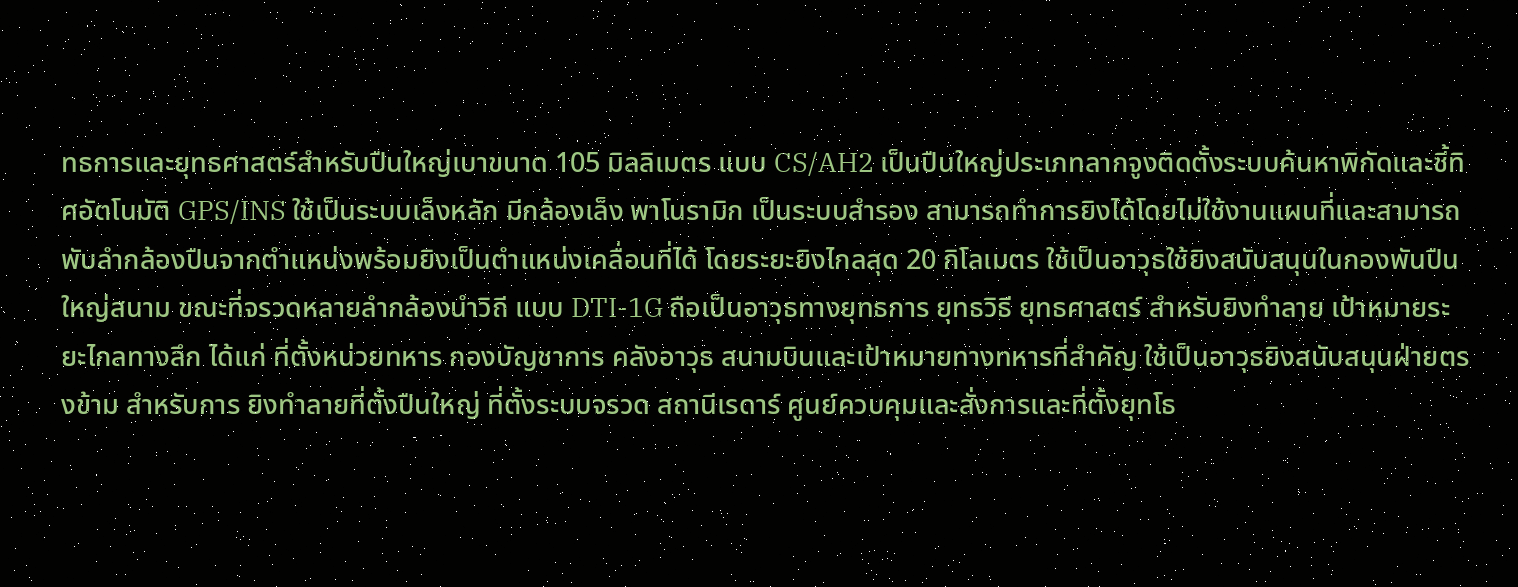ทธการและยุทธศาสตร์สำหรับปืนใหญ่เบาขนาด 105 มิลลิเมตร แบบ CS/AH2 เป็นปืนใหญ่ประเภทลากจูงติดตั้งระบบค้นหาพิกัดและชี้ทิศอัตโนมัติ GPS/INS ใช้เป็นระบบเล็งหลัก มีกล้องเล็ง พาโนรามิก เป็นระบบสำรอง สามารถทำการยิงได้โดยไม่ใช้งานแผนที่และสามารถพับลำกล้องปืนจากตำแหน่งพร้อมยิงเป็นตำแหน่งเคลื่อนที่ได้ โดยระยะยิงไกลสุด 20 กิโลเมตร ใช้เป็นอาวุธใช้ยิงสนับสนุนในกองพันปืนใหญ่สนาม ขณะที่จรวดหลายลำกล้องนำวิถี แบบ DTI-1G ถือเป็นอาวุธทางยุทธการ ยุทธวิธี ยุทธศาสตร์ สำหรับยิงทำลาย เป้าหมายระยะไกลทางลึก ได้แก่ ที่ตั้งหน่วยทหาร กองบัญชาการ คลังอาวุธ สนามบินและเป้าหมายทางทหารที่สำคัญ ใช้เป็นอาวุธยิงสนับสนุนฝ่ายตรงข้าม สำหรับการ ยิงทำลายที่ตั้งปืนใหญ่ ที่ตั้งระบบจรวด สถานีเรดาร์ ศูนย์ควบคุมและสั่งการและที่ตั้งยุทโธ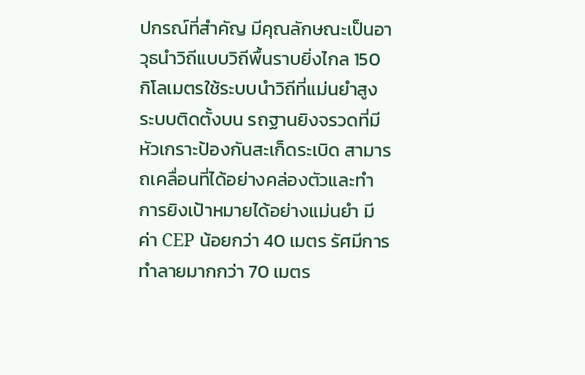ปกรณ์ที่สำคัญ มีคุณลักษณะเป็นอาวุธนำวิถีแบบวิถีพื้นราบยิ่งไกล 150 กิโลเมตรใช้ระบบนำวิถีที่แม่นยำสูง ระบบติดตั้งบน รถฐานยิงจรวดที่มีหัวเกราะป้องกันสะเก็ดระเบิด สามารถเคลื่อนที่ได้อย่างคล่องตัวและทำการยิงเป้าหมายได้อย่างแม่นยำ มีค่า CEP น้อยกว่า 40 เมตร รัศมีการทำลายมากกว่า 70 เมตร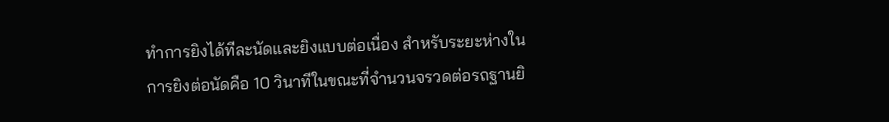ทำการยิงได้ทีละนัดและยิงแบบต่อเนื่อง สำหรับระยะห่างในการยิงต่อนัดคือ 10 วินาทีในขณะที่จำนวนจรวดต่อรถฐานยิ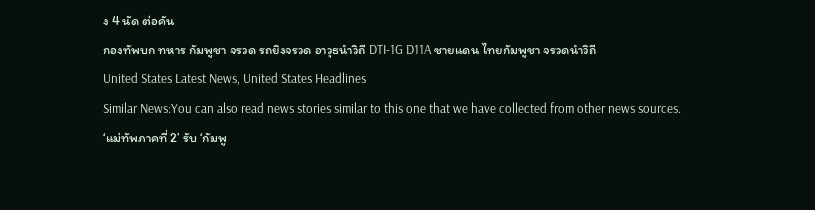ง 4 นัด ต่อคัน
กองทัพบก ทหาร กัมพูชา จรวด รถยิงจรวด อาวุธนำวิถี DTI-1G D11A ชายแดน ไทยกัมพูชา จรวดนำวิถี
United States Latest News, United States Headlines
Similar News:You can also read news stories similar to this one that we have collected from other news sources.
‘แม่ทัพภาคที่ 2’ รับ ‘กัมพู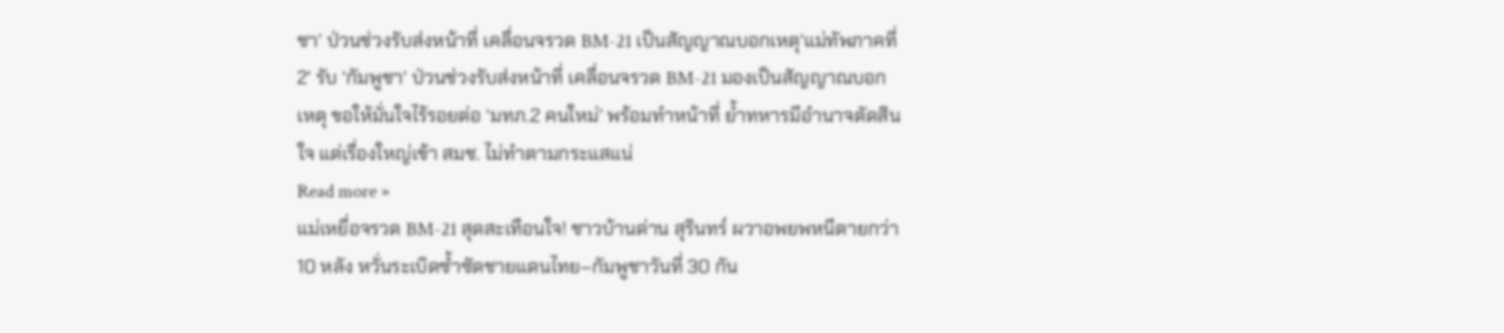ชา’ ป่วนช่วงรับส่งหน้าที่ เคลื่อนจรวด BM-21 เป็นสัญญาณบอกเหตุ‘แม่ทัพภาคที่ 2’ รับ ‘กัมพูชา’ ป่วนช่วงรับส่งหน้าที่ เคลื่อนจรวด BM-21 มองเป็นสัญญาณบอกเหตุ ขอให้มั่นใจไร้รอยต่อ ‘มทภ.2 คนใหม่’ พร้อมทำหน้าที่ ย้ำทหารมีอำนาจตัดสินใจ แต่เรื่องใหญ่เข้า สมช. ไม่ทำตามกระแสแน่
Read more »
แม่เหยื่อจรวด BM-21 สุดสะเทือนใจ! ชาวบ้านด่าน สุรินทร์ ผวาอพยพหนีตายกว่า 10 หลัง หวั่นระเบิดซ้ำซัดชายแดนไทย–กัมพูชาวันที่ 30 กัน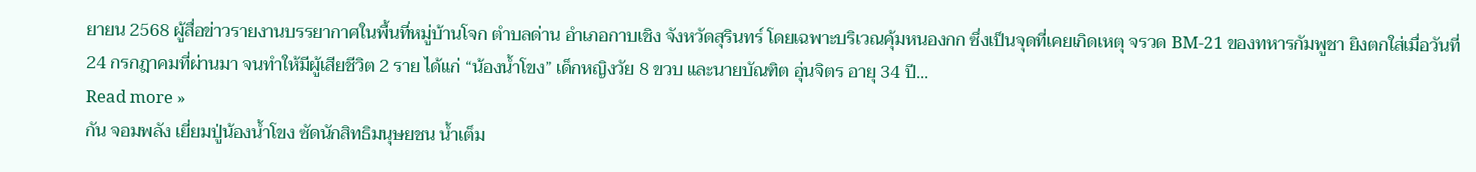ยายน 2568 ผู้สื่อข่าวรายงานบรรยากาศในพื้นที่หมู่บ้านโจก ตำบลด่าน อำเภอกาบเชิง จังหวัดสุรินทร์ โดยเฉพาะบริเวณคุ้มหนองกก ซึ่งเป็นจุดที่เคยเกิดเหตุ จรวด BM-21 ของทหารกัมพูชา ยิงตกใส่เมื่อวันที่ 24 กรกฎาคมที่ผ่านมา จนทำให้มีผู้เสียชีวิต 2 ราย ได้แก่ “น้องน้ำโขง” เด็กหญิงวัย 8 ขวบ และนายบัณฑิต อุ่นจิตร อายุ 34 ปี...
Read more »
กัน จอมพลัง เยี่ยมปู่น้องน้ำโขง ซัดนักสิทธิมนุษยชน น้ำเต็ม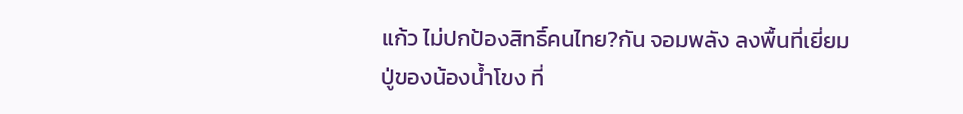แก้ว ไม่ปกป้องสิทธิ์คนไทย?กัน จอมพลัง ลงพื้นที่เยี่ยมปู่ของน้องน้ำโขง ที่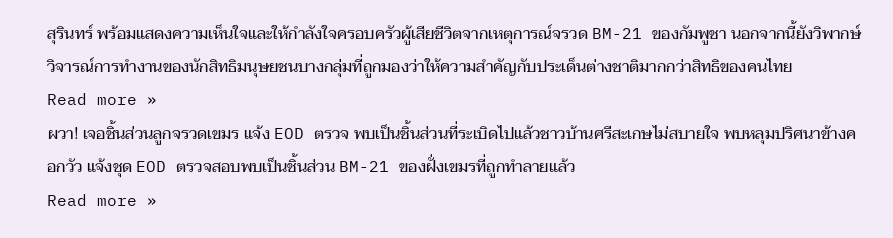สุรินทร์ พร้อมแสดงความเห็นใจและให้กำลังใจครอบครัวผู้เสียชีวิตจากเหตุการณ์จรวด BM-21 ของกัมพูชา นอกจากนี้ยังวิพากษ์วิจารณ์การทำงานของนักสิทธิมนุษยชนบางกลุ่มที่ถูกมองว่าให้ความสำคัญกับประเด็นต่างชาติมากกว่าสิทธิของคนไทย
Read more »
ผวา! เจอชิ้นส่วนลูกจรวดเขมร แจ้ง EOD ตรวจ พบเป็นชิ้นส่วนที่ระเบิดไปแล้วชาวบ้านศรีสะเกษไม่สบายใจ พบหลุมปริศนาข้างคอกวัว แจ้งชุด EOD ตรวจสอบพบเป็นชิ้นส่วน BM-21 ของฝั่งเขมรที่ถูกทำลายแล้ว
Read more »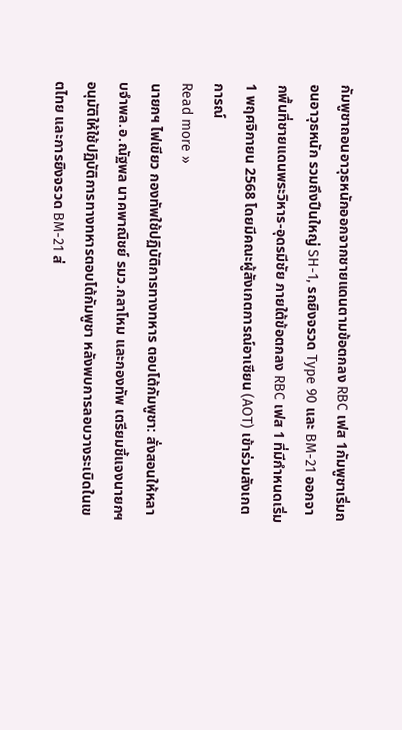กัมพูชาถอนอาวุธหนักออกจากชายแดนตามข้อตกลง RBC เฟส 1กัมพูชาเริ่มถอนอาวุธหนัก รวมถึงปืนใหญ่ SH-1, รถยิงจรวด Type 90 และ BM-21 ออกจากพื้นที่ชายแดนพระวิหาร-อุดรมีชัย ภายใต้ข้อตกลง RBC เฟส 1 ที่มีกำหนดเริ่ม 1 พฤศจิกายน 2568 โดยมีคณะผู้สังเกตการณ์อาเซียน (AOT) เข้าร่วมสังเกตการณ์
Read more »
นายกฯ ไฟเขียว กองทัพใช้ปฏิบัติการทางทหาร ตอบโต้กัมพูชา: สั่งสอนให้หลาบจำพล.อ.ณัฐพล นาคพาณิชย์ รมว.กลาโหม และกองทัพ เตรียมชี้แจงนายกฯ อนุมัติให้ใช้ปฏิบัติการทางทหารตอบโต้กัมพูชา หลังพบการลอบวางระเบิดในเขตไทย และการยิงจรวด BM-21 ส่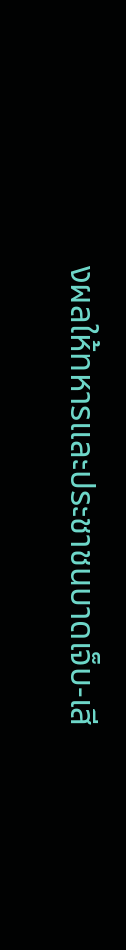งผลให้ทหารและประชาชนบาดเจ็บ-เสี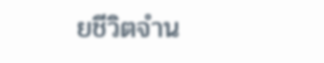ยชีวิตจำน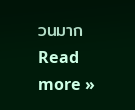วนมาก
Read more »